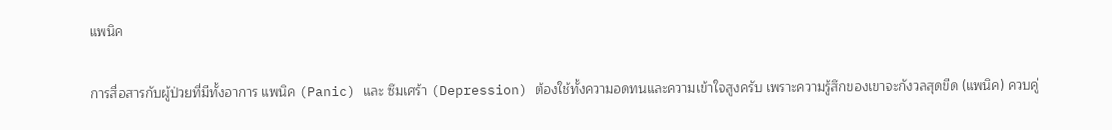แพนิค

การสื่อสารกับผู้ป่วยที่มีทั้งอาการ แพนิค (Panic) และ ซึมเศร้า (Depression) ต้องใช้ทั้งความอดทนและความเข้าใจสูงครับ เพราะความรู้สึกของเขาจะกังวลสุดขีด (แพนิค) ควบคู่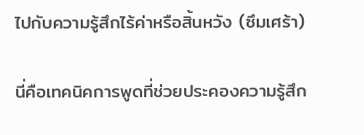ไปกับความรู้สึกไร้ค่าหรือสิ้นหวัง (ซึมเศร้า)

นี่คือเทคนิคการพูดที่ช่วยประคองความรู้สึก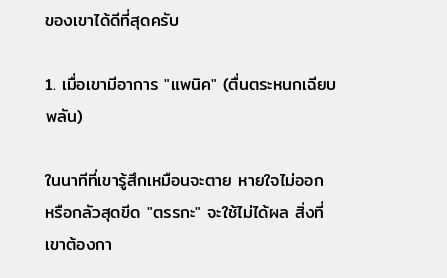ของเขาได้ดีที่สุดครับ

1. เมื่อเขามีอาการ "แพนิค" (ตื่นตระหนกเฉียบพลัน)

ในนาทีที่เขารู้สึกเหมือนจะตาย หายใจไม่ออก หรือกลัวสุดขีด "ตรรกะ" จะใช้ไม่ได้ผล สิ่งที่เขาต้องกา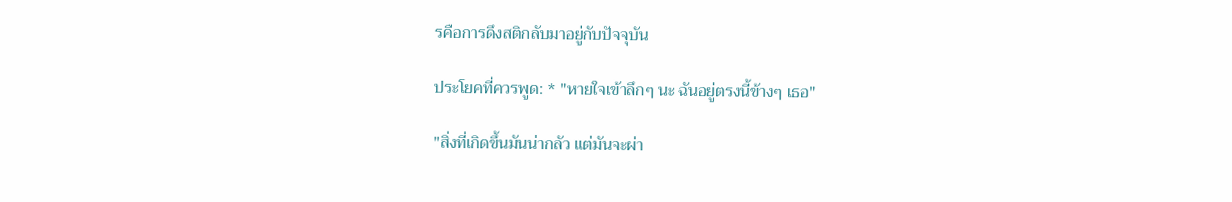รคือการดึงสติกลับมาอยู่กับปัจจุบัน

ประโยคที่ควรพูด: * "หายใจเข้าลึกๆ นะ ฉันอยู่ตรงนี้ข้างๆ เธอ"

"สิ่งที่เกิดขึ้นมันน่ากลัว แต่มันจะผ่า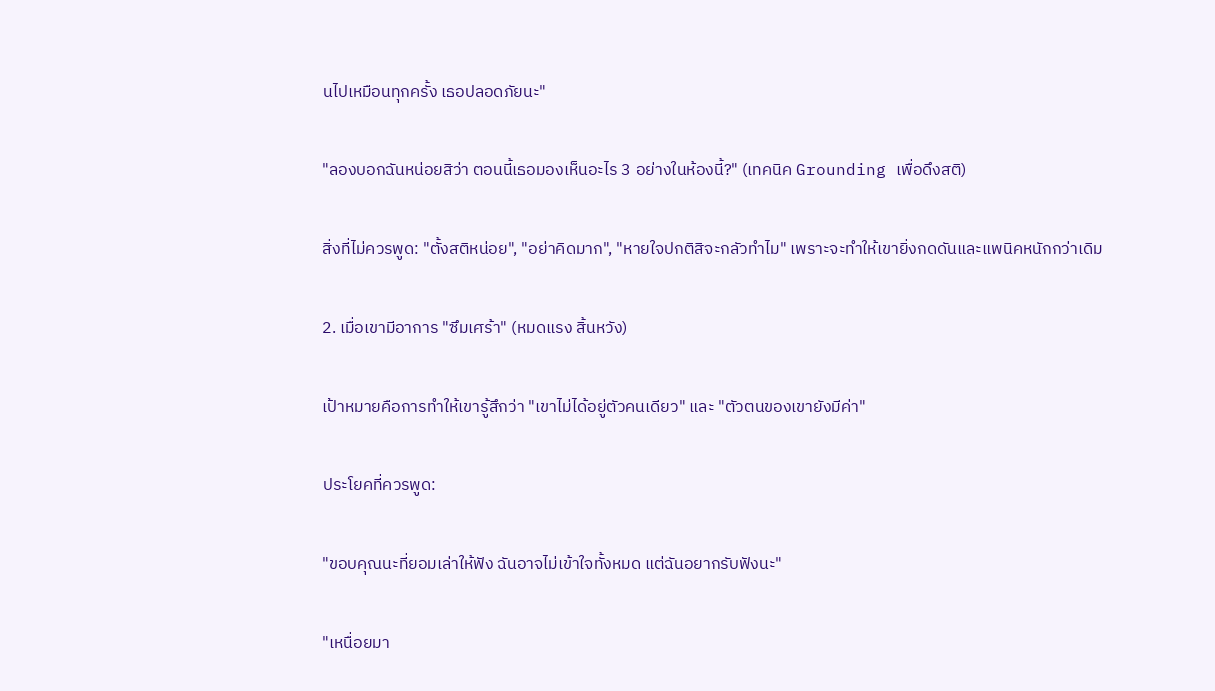นไปเหมือนทุกครั้ง เธอปลอดภัยนะ"

"ลองบอกฉันหน่อยสิว่า ตอนนี้เธอมองเห็นอะไร 3 อย่างในห้องนี้?" (เทคนิค Grounding เพื่อดึงสติ)

สิ่งที่ไม่ควรพูด: "ตั้งสติหน่อย", "อย่าคิดมาก", "หายใจปกติสิจะกลัวทำไม" เพราะจะทำให้เขายิ่งกดดันและแพนิคหนักกว่าเดิม

2. เมื่อเขามีอาการ "ซึมเศร้า" (หมดแรง สิ้นหวัง)

เป้าหมายคือการทำให้เขารู้สึกว่า "เขาไม่ได้อยู่ตัวคนเดียว" และ "ตัวตนของเขายังมีค่า"

ประโยคที่ควรพูด:

"ขอบคุณนะที่ยอมเล่าให้ฟัง ฉันอาจไม่เข้าใจทั้งหมด แต่ฉันอยากรับฟังนะ"

"เหนื่อยมา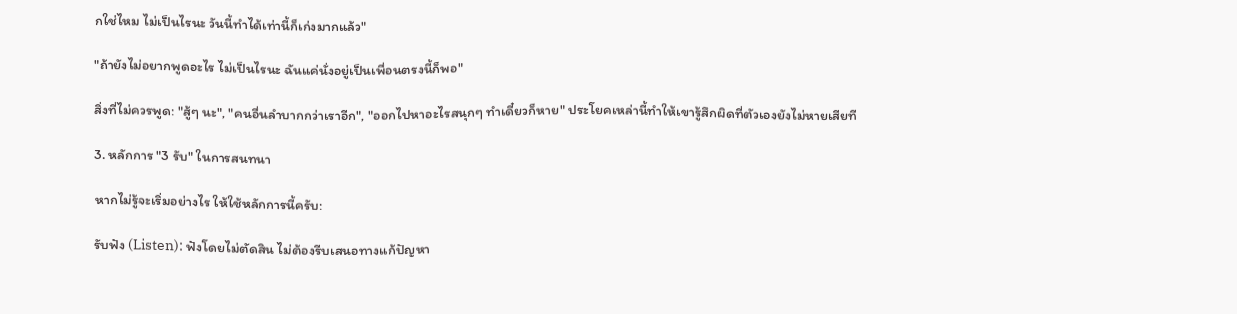กใช่ไหม ไม่เป็นไรนะ วันนี้ทำได้เท่านี้ก็เก่งมากแล้ว"

"ถ้ายังไม่อยากพูดอะไร ไม่เป็นไรนะ ฉันแค่นั่งอยู่เป็นเพื่อนตรงนี้ก็พอ"

สิ่งที่ไม่ควรพูด: "สู้ๆ นะ", "คนอื่นลำบากกว่าเราอีก", "ออกไปหาอะไรสนุกๆ ทำเดี๋ยวก็หาย" ประโยคเหล่านี้ทำให้เขารู้สึกผิดที่ตัวเองยังไม่หายเสียที

3. หลักการ "3 รับ" ในการสนทนา

หากไม่รู้จะเริ่มอย่างไร ให้ใช้หลักการนี้ครับ:

รับฟัง (Listen): ฟังโดยไม่ตัดสิน ไม่ต้องรีบเสนอทางแก้ปัญหา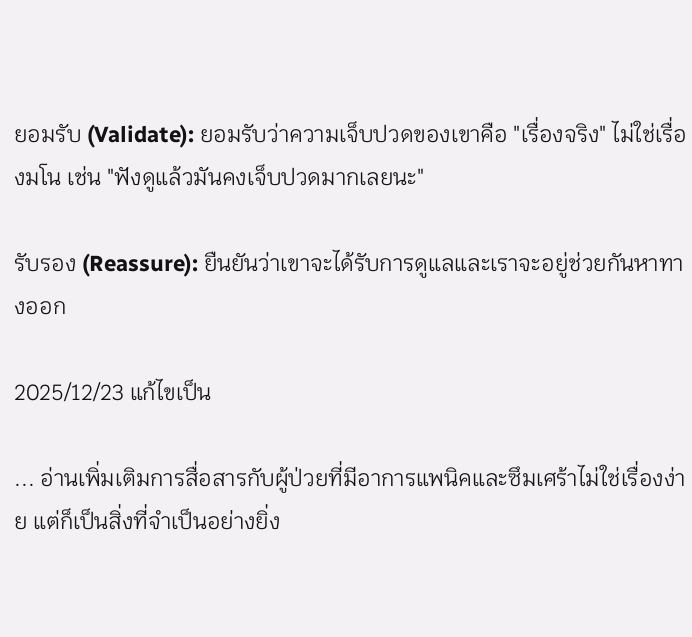ยอมรับ (Validate): ยอมรับว่าความเจ็บปวดของเขาคือ "เรื่องจริง" ไม่ใช่เรื่องมโน เช่น "ฟังดูแล้วมันคงเจ็บปวดมากเลยนะ"

รับรอง (Reassure): ยืนยันว่าเขาจะได้รับการดูแลและเราจะอยู่ช่วยกันหาทางออก

2025/12/23 แก้ไขเป็น

... อ่านเพิ่มเติมการสื่อสารกับผู้ป่วยที่มีอาการแพนิคและซึมเศร้าไม่ใช่เรื่องง่าย แต่ก็เป็นสิ่งที่จำเป็นอย่างยิ่ง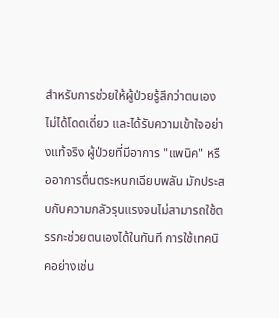สำหรับการช่วยให้ผู้ป่วยรู้สึกว่าตนเองไม่ได้โดดเดี่ยว และได้รับความเข้าใจอย่างแท้จริง ผู้ป่วยที่มีอาการ "แพนิค" หรืออาการตื่นตระหนกเฉียบพลัน มักประสบกับความกลัวรุนแรงจนไม่สามารถใช้ตรรกะช่วยตนเองได้ในทันที การใช้เทคนิคอย่างเช่น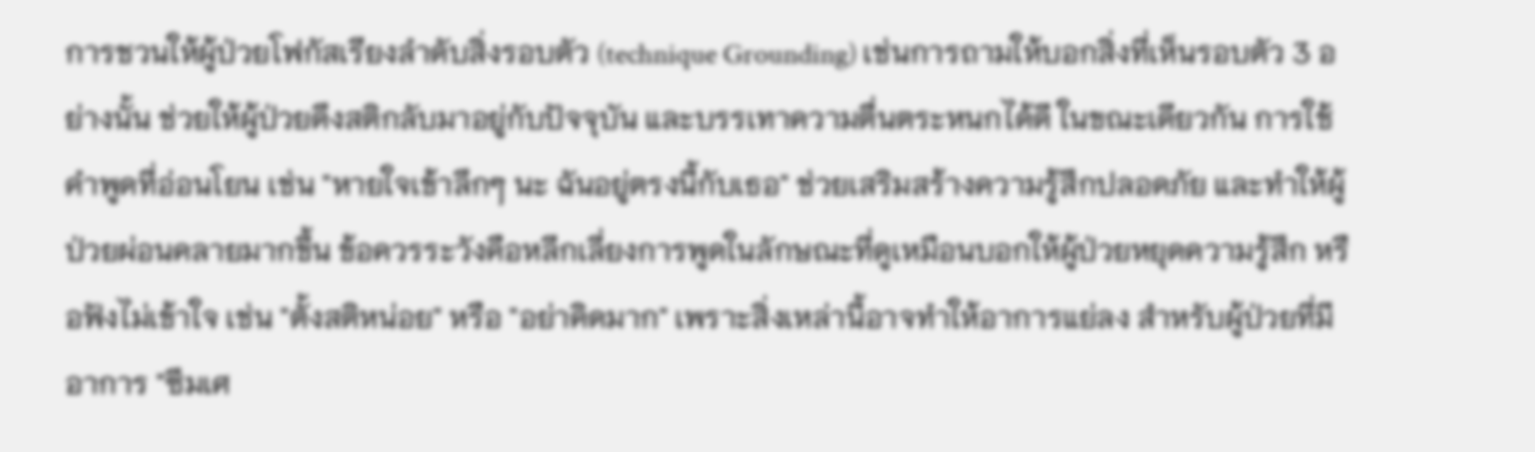การชวนให้ผู้ป่วยโฟกัสเรียงลำดับสิ่งรอบตัว (technique Grounding) เช่นการถามให้บอกสิ่งที่เห็นรอบตัว 3 อย่างนั้น ช่วยให้ผู้ป่วยดึงสติกลับมาอยู่กับปัจจุบัน และบรรเทาความตื่นตระหนกได้ดี ในขณะเดียวกัน การใช้คำพูดที่อ่อนโยน เช่น "หายใจเข้าลึกๆ นะ ฉันอยู่ตรงนี้กับเธอ" ช่วยเสริมสร้างความรู้สึกปลอดภัย และทำให้ผู้ป่วยผ่อนคลายมากขึ้น ข้อควรระวังคือหลีกเลี่ยงการพูดในลักษณะที่ดูเหมือนบอกให้ผู้ป่วยหยุดความรู้สึก หรือฟังไม่เข้าใจ เช่น "ตั้งสติหน่อย" หรือ "อย่าคิดมาก" เพราะสิ่งเหล่านี้อาจทำให้อาการแย่ลง สำหรับผู้ป่วยที่มีอาการ "ซึมเศ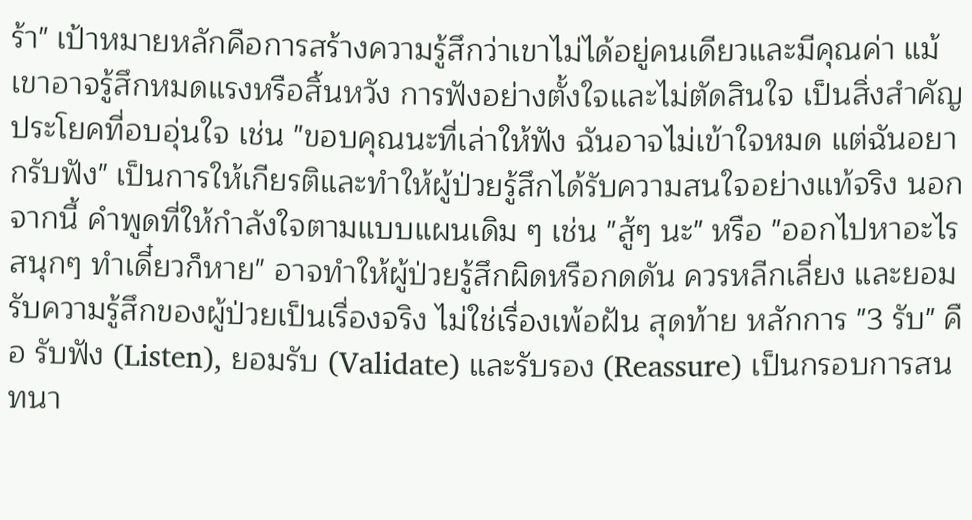ร้า" เป้าหมายหลักคือการสร้างความรู้สึกว่าเขาไม่ได้อยู่คนเดียวและมีคุณค่า แม้เขาอาจรู้สึกหมดแรงหรือสิ้นหวัง การฟังอย่างตั้งใจและไม่ตัดสินใจ เป็นสิ่งสำคัญ ประโยคที่อบอุ่นใจ เช่น "ขอบคุณนะที่เล่าให้ฟัง ฉันอาจไม่เข้าใจหมด แต่ฉันอยากรับฟัง" เป็นการให้เกียรติและทำให้ผู้ป่วยรู้สึกได้รับความสนใจอย่างแท้จริง นอกจากนี้ คำพูดที่ให้กำลังใจตามแบบแผนเดิม ๆ เช่น "สู้ๆ นะ" หรือ "ออกไปหาอะไรสนุกๆ ทำเดี๋ยวก็หาย" อาจทำให้ผู้ป่วยรู้สึกผิดหรือกดดัน ควรหลีกเลี่ยง และยอมรับความรู้สึกของผู้ป่วยเป็นเรื่องจริง ไม่ใช่เรื่องเพ้อฝัน สุดท้าย หลักการ "3 รับ" คือ รับฟัง (Listen), ยอมรับ (Validate) และรับรอง (Reassure) เป็นกรอบการสนทนา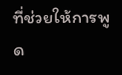ที่ช่วยให้การพูด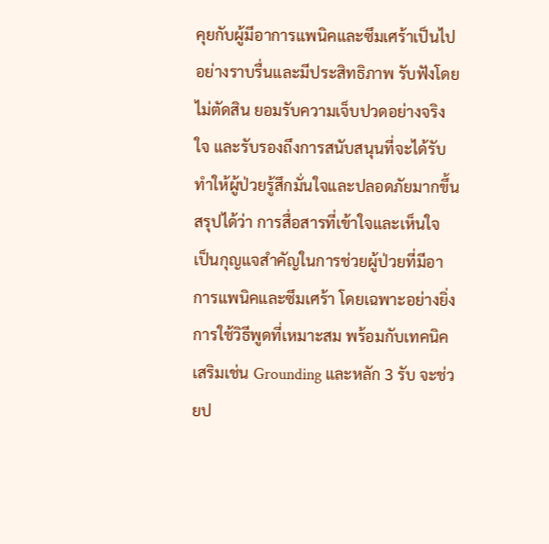คุยกับผู้มีอาการแพนิคและซึมเศร้าเป็นไปอย่างราบรื่นและมีประสิทธิภาพ รับฟังโดยไม่ตัดสิน ยอมรับความเจ็บปวดอย่างจริงใจ และรับรองถึงการสนับสนุนที่จะได้รับ ทำให้ผู้ป่วยรู้สึกมั่นใจและปลอดภัยมากขึ้น สรุปได้ว่า การสื่อสารที่เข้าใจและเห็นใจ เป็นกุญแจสำคัญในการช่วยผู้ป่วยที่มีอาการแพนิคและซึมเศร้า โดยเฉพาะอย่างยิ่งการใช้วิธีพูดที่เหมาะสม พร้อมกับเทคนิคเสริมเช่น Grounding และหลัก 3 รับ จะช่วยป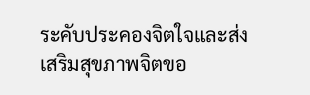ระคับประคองจิตใจและส่งเสริมสุขภาพจิตขอ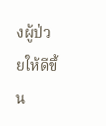งผู้ป่วยให้ดีขึ้น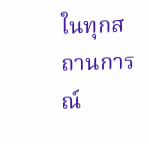ในทุกสถานการณ์